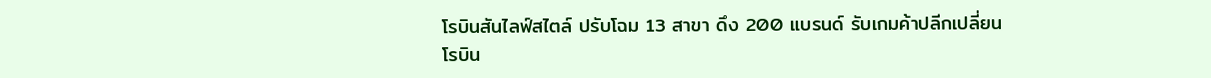โรบินสันไลฟ์สไตล์ ปรับโฉม 13 สาขา ดึง 200 แบรนด์ รับเกมค้าปลีกเปลี่ยน
โรบิน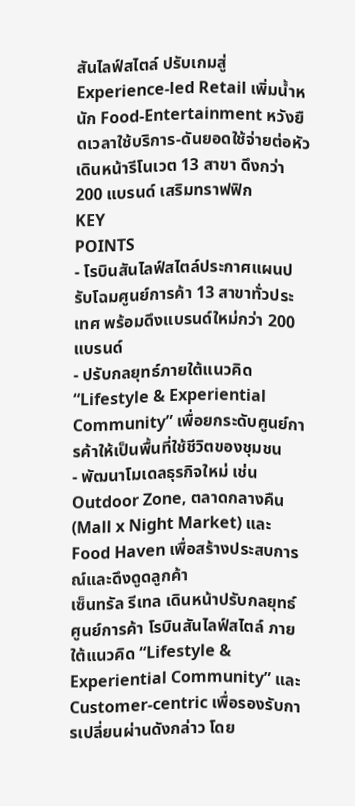สันไลฟ์สไตล์ ปรับเกมสู่ Experience-led Retail เพิ่มน้ำหนัก Food-Entertainment หวังยืดเวลาใช้บริการ-ดันยอดใช้จ่ายต่อหัว เดินหน้ารีโนเวต 13 สาขา ดึงกว่า 200 แบรนด์ เสริมทราฟฟิก
KEY
POINTS
- โรบินสันไลฟ์สไตล์ประกาศแผนปรับโฉมศูนย์การค้า 13 สาขาทั่วประเทศ พร้อมดึงแบรนด์ใหม่กว่า 200 แบรนด์
- ปรับกลยุทธ์ภายใต้แนวคิด “Lifestyle & Experiential Community” เพื่อยกระดับศูนย์การค้าให้เป็นพื้นที่ใช้ชีวิตของชุมชน
- พัฒนาโมเดลธุรกิจใหม่ เช่น Outdoor Zone, ตลาดกลางคืน (Mall x Night Market) และ Food Haven เพื่อสร้างประสบการณ์และดึงดูดลูกค้า
เซ็นทรัล รีเทล เดินหน้าปรับกลยุทธ์ศูนย์การค้า โรบินสันไลฟ์สไตล์ ภายใต้แนวคิด “Lifestyle & Experiential Community” และ Customer-centric เพื่อรองรับการเปลี่ยนผ่านดังกล่าว โดย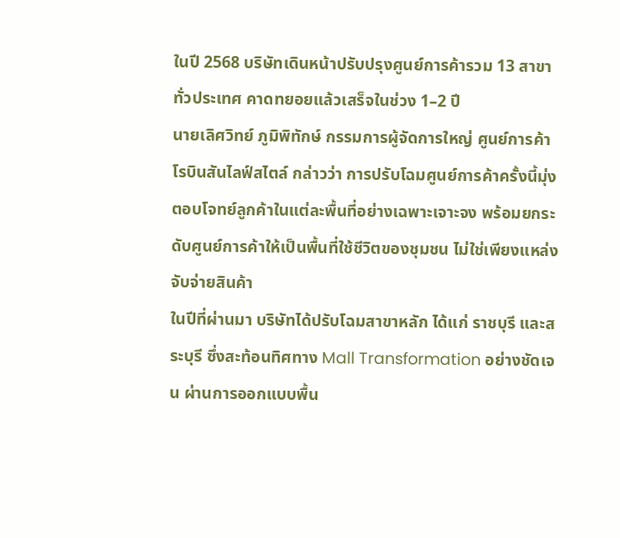ในปี 2568 บริษัทเดินหน้าปรับปรุงศูนย์การค้ารวม 13 สาขาทั่วประเทศ คาดทยอยแล้วเสร็จในช่วง 1–2 ปี
นายเลิศวิทย์ ภูมิพิทักษ์ กรรมการผู้จัดการใหญ่ ศูนย์การค้าโรบินสันไลฟ์สไตล์ กล่าวว่า การปรับโฉมศูนย์การค้าครั้งนี้มุ่งตอบโจทย์ลูกค้าในแต่ละพื้นที่อย่างเฉพาะเจาะจง พร้อมยกระดับศูนย์การค้าให้เป็นพื้นที่ใช้ชีวิตของชุมชน ไม่ใช่เพียงแหล่งจับจ่ายสินค้า
ในปีที่ผ่านมา บริษัทได้ปรับโฉมสาขาหลัก ได้แก่ ราชบุรี และสระบุรี ซึ่งสะท้อนทิศทาง Mall Transformation อย่างชัดเจน ผ่านการออกแบบพื้น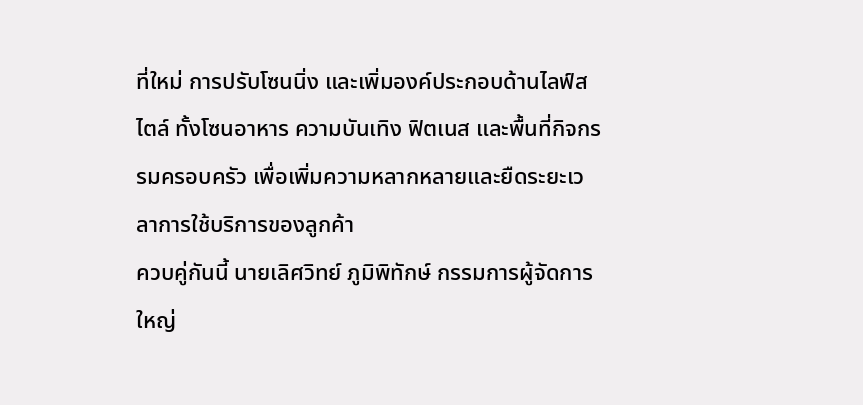ที่ใหม่ การปรับโซนนิ่ง และเพิ่มองค์ประกอบด้านไลฟ์สไตล์ ทั้งโซนอาหาร ความบันเทิง ฟิตเนส และพื้นที่กิจกรรมครอบครัว เพื่อเพิ่มความหลากหลายและยืดระยะเวลาการใช้บริการของลูกค้า
ควบคู่กันนี้ นายเลิศวิทย์ ภูมิพิทักษ์ กรรมการผู้จัดการใหญ่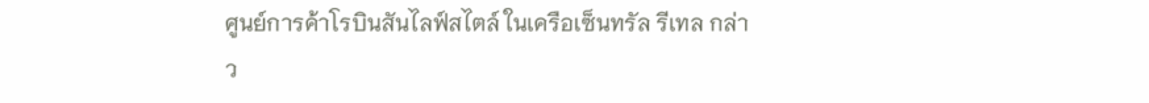ศูนย์การค้าโรบินสันไลฟ์สไตล์ ในเครือเซ็นทรัล รีเทล กล่าว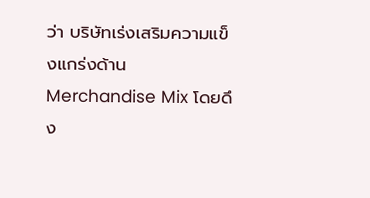ว่า บริษัทเร่งเสริมความแข็งแกร่งด้าน Merchandise Mix โดยดึง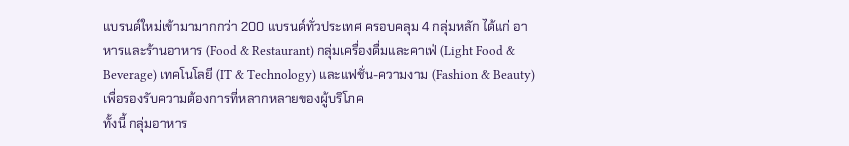แบรนด์ใหม่เข้ามามากกว่า 200 แบรนด์ทั่วประเทศ ครอบคลุม 4 กลุ่มหลัก ได้แก่ อาหารและร้านอาหาร (Food & Restaurant) กลุ่มเครื่องดื่มและคาเฟ่ (Light Food & Beverage) เทคโนโลยี (IT & Technology) และแฟชั่น-ความงาม (Fashion & Beauty) เพื่อรองรับความต้องการที่หลากหลายของผู้บริโภค
ทั้งนี้ กลุ่มอาหาร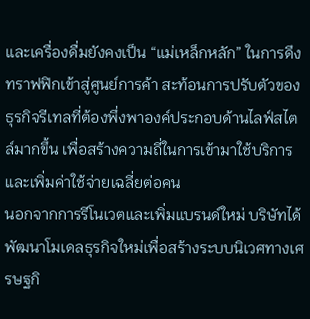และเครื่องดื่มยังคงเป็น “แม่เหล็กหลัก” ในการดึงทราฟฟิกเข้าสู่ศูนย์การค้า สะท้อนการปรับตัวของธุรกิจรีเทลที่ต้องพึ่งพาองค์ประกอบด้านไลฟ์สไตล์มากขึ้น เพื่อสร้างความถี่ในการเข้ามาใช้บริการและเพิ่มค่าใช้จ่ายเฉลี่ยต่อคน
นอกจากการรีโนเวตและเพิ่มแบรนด์ใหม่ บริษัทได้พัฒนาโมเดลธุรกิจใหม่เพื่อสร้างระบบนิเวศทางเศรษฐกิ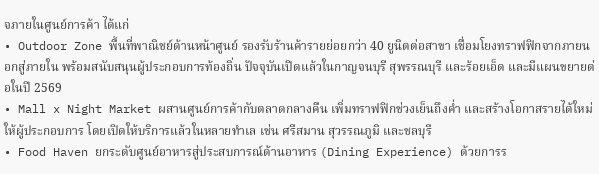จภายในศูนย์การค้า ได้แก่
• Outdoor Zone พื้นที่พาณิชย์ด้านหน้าศูนย์ รองรับร้านค้ารายย่อยกว่า 40 ยูนิตต่อสาขา เชื่อมโยงทราฟฟิกจากภายนอกสู่ภายใน พร้อมสนับสนุนผู้ประกอบการท้องถิ่น ปัจจุบันเปิดแล้วในกาญจนบุรี สุพรรณบุรี และร้อยเอ็ด และมีแผนขยายต่อในปี 2569
• Mall x Night Market ผสานศูนย์การค้ากับตลาดกลางคืน เพิ่มทราฟฟิกช่วงเย็นถึงค่ำ และสร้างโอกาสรายได้ใหม่ให้ผู้ประกอบการ โดยเปิดให้บริการแล้วในหลายทำเล เช่น ศรีสมาน สุวรรณภูมิ และชลบุรี
• Food Haven ยกระดับศูนย์อาหารสู่ประสบการณ์ด้านอาหาร (Dining Experience) ด้วยการร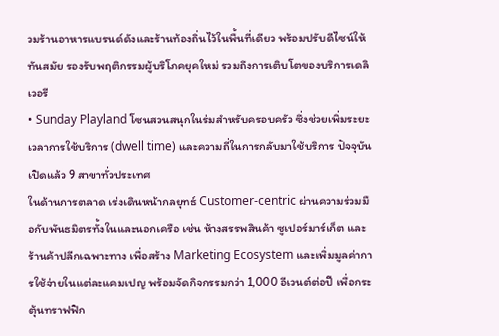วมร้านอาหารแบรนด์ดังและร้านท้องถิ่นไว้ในพื้นที่เดียว พร้อมปรับดีไซน์ให้ทันสมัย รองรับพฤติกรรมผู้บริโภคยุคใหม่ รวมถึงการเติบโตของบริการเดลิเวอรี
• Sunday Playland โซนสวนสนุกในร่มสำหรับครอบครัว ซึ่งช่วยเพิ่มระยะเวลาการใช้บริการ (dwell time) และความถี่ในการกลับมาใช้บริการ ปัจจุบันเปิดแล้ว 9 สาขาทั่วประเทศ
ในด้านการตลาด เร่งเดินหน้ากลยุทธ์ Customer-centric ผ่านความร่วมมือกับพันธมิตรทั้งในและนอกเครือ เช่น ห้างสรรพสินค้า ซูเปอร์มาร์เก็ต และร้านค้าปลีกเฉพาะทาง เพื่อสร้าง Marketing Ecosystem และเพิ่มมูลค่าการใช้จ่ายในแต่ละแคมเปญ พร้อมจัดกิจกรรมกว่า 1,000 อีเวนต์ต่อปี เพื่อกระตุ้นทราฟฟิก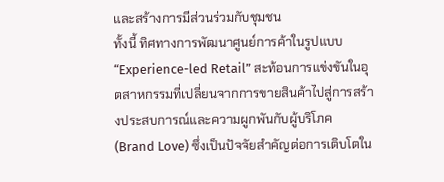และสร้างการมีส่วนร่วมกับชุมชน
ทั้งนี้ ทิศทางการพัฒนาศูนย์การค้าในรูปแบบ “Experience-led Retail” สะท้อนการแข่งขันในอุตสาหกรรมที่เปลี่ยนจากการขายสินค้าไปสู่การสร้างประสบการณ์และความผูกพันกับผู้บริโภค (Brand Love) ซึ่งเป็นปัจจัยสำคัญต่อการเติบโตใน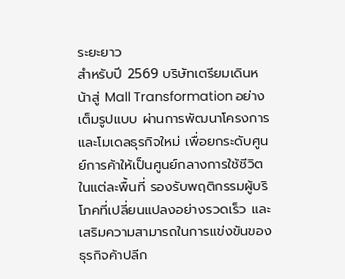ระยะยาว
สำหรับปี 2569 บริษัทเตรียมเดินหน้าสู่ Mall Transformation อย่างเต็มรูปแบบ ผ่านการพัฒนาโครงการและโมเดลธุรกิจใหม่ เพื่อยกระดับศูนย์การค้าให้เป็นศูนย์กลางการใช้ชีวิตในแต่ละพื้นที่ รองรับพฤติกรรมผู้บริโภคที่เปลี่ยนแปลงอย่างรวดเร็ว และเสริมความสามารถในการแข่งขันของธุรกิจค้าปลีก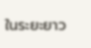ในระยะยาว